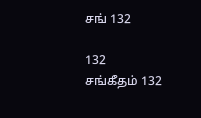சங் 132

132
சங்கீதம் 132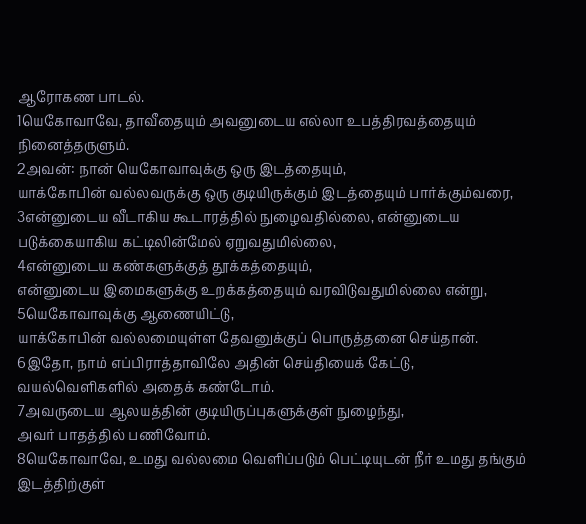ஆரோகண பாடல்.
1யெகோவாவே, தாவீதையும் அவனுடைய எல்லா உபத்திரவத்தையும் நினைத்தருளும்.
2அவன்: நான் யெகோவாவுக்கு ஒரு இடத்தையும்,
யாக்கோபின் வல்லவருக்கு ஒரு குடியிருக்கும் இடத்தையும் பார்க்கும்வரை,
3என்னுடைய வீடாகிய கூடாரத்தில் நுழைவதில்லை, என்னுடைய படுக்கையாகிய கட்டிலின்மேல் ஏறுவதுமில்லை,
4என்னுடைய கண்களுக்குத் தூக்கத்தையும்,
என்னுடைய இமைகளுக்கு உறக்கத்தையும் வரவிடுவதுமில்லை என்று,
5யெகோவாவுக்கு ஆணையிட்டு,
யாக்கோபின் வல்லமையுள்ள தேவனுக்குப் பொருத்தனை செய்தான்.
6இதோ, நாம் எப்பிராத்தாவிலே அதின் செய்தியைக் கேட்டு,
வயல்வெளிகளில் அதைக் கண்டோம்.
7அவருடைய ஆலயத்தின் குடியிருப்புகளுக்குள் நுழைந்து,
அவர் பாதத்தில் பணிவோம்.
8யெகோவாவே, உமது வல்லமை வெளிப்படும் பெட்டியுடன் நீர் உமது தங்கும் இடத்திற்குள்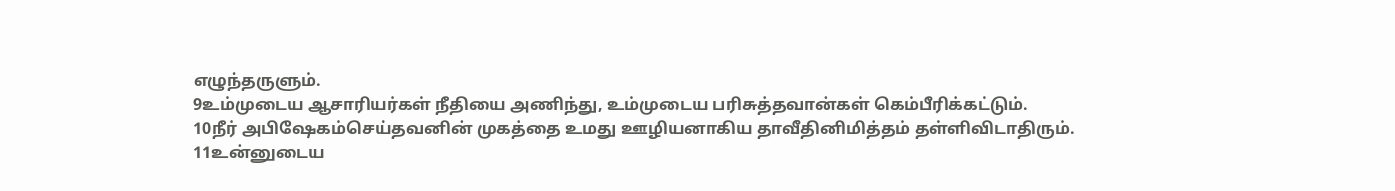எழுந்தருளும்.
9உம்முடைய ஆசாரியர்கள் நீதியை அணிந்து, உம்முடைய பரிசுத்தவான்கள் கெம்பீரிக்கட்டும்.
10நீர் அபிஷேகம்செய்தவனின் முகத்தை உமது ஊழியனாகிய தாவீதினிமித்தம் தள்ளிவிடாதிரும்.
11உன்னுடைய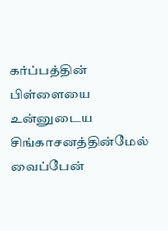கர்ப்பத்தின் பிள்ளையை உன்னுடைய சிங்காசனத்தின்மேல் வைப்பேன்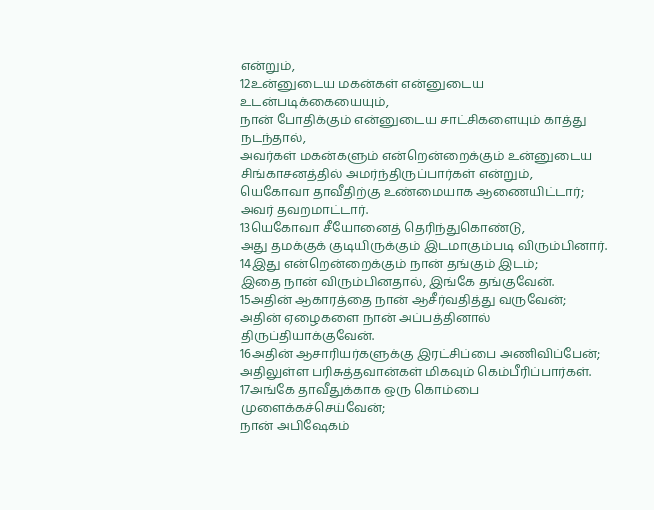என்றும்,
12உன்னுடைய மகன்கள் என்னுடைய உடன்படிக்கையையும்,
நான் போதிக்கும் என்னுடைய சாட்சிகளையும் காத்து நடந்தால்,
அவர்கள் மகன்களும் என்றென்றைக்கும் உன்னுடைய சிங்காசனத்தில் அமர்ந்திருப்பார்கள் என்றும்,
யெகோவா தாவீதிற்கு உண்மையாக ஆணையிட்டார்; அவர் தவறமாட்டார்.
13யெகோவா சீயோனைத் தெரிந்துகொண்டு,
அது தமக்குக் குடியிருக்கும் இடமாகும்படி விரும்பினார்.
14இது என்றென்றைக்கும் நான் தங்கும் இடம்;
இதை நான் விரும்பினதால், இங்கே தங்குவேன்.
15அதின் ஆகாரத்தை நான் ஆசீர்வதித்து வருவேன்;
அதின் ஏழைகளை நான் அப்பத்தினால் திருப்தியாக்குவேன்.
16அதின் ஆசாரியர்களுக்கு இரட்சிப்பை அணிவிப்பேன்;
அதிலுள்ள பரிசுத்தவான்கள் மிகவும் கெம்பீரிப்பார்கள்.
17அங்கே தாவீதுக்காக ஒரு கொம்பை முளைக்கச்செய்வேன்;
நான் அபிஷேகம்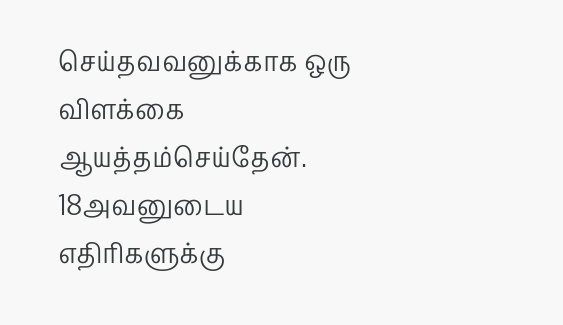செய்தவவனுக்காக ஒரு விளக்கை ஆயத்தம்செய்தேன்.
18அவனுடைய எதிரிகளுக்கு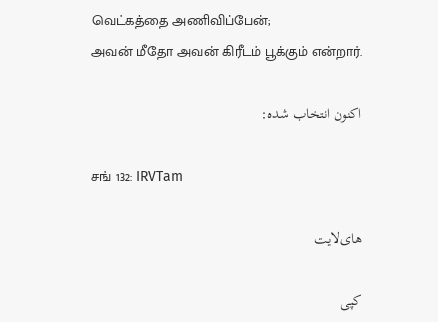வெட்கத்தை அணிவிப்பேன்;
அவன் மீதோ அவன் கிரீடம் பூக்கும் என்றார்.

اکنون انتخاب شده:

சங் 132: IRVTam

های‌لایت

کپی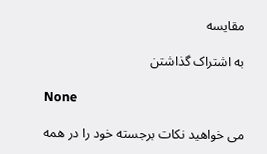مقایسه

به اشتراک گذاشتن

None

می خواهید نکات برجسته خود را در همه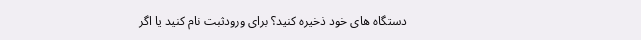دستگاه های خود ذخیره کنید؟ برای ورودثبت نام کنید یا اگر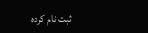ثبت نام کرده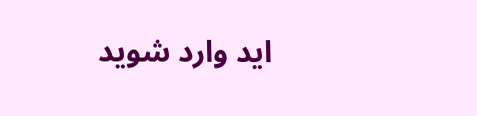اید وارد شوید